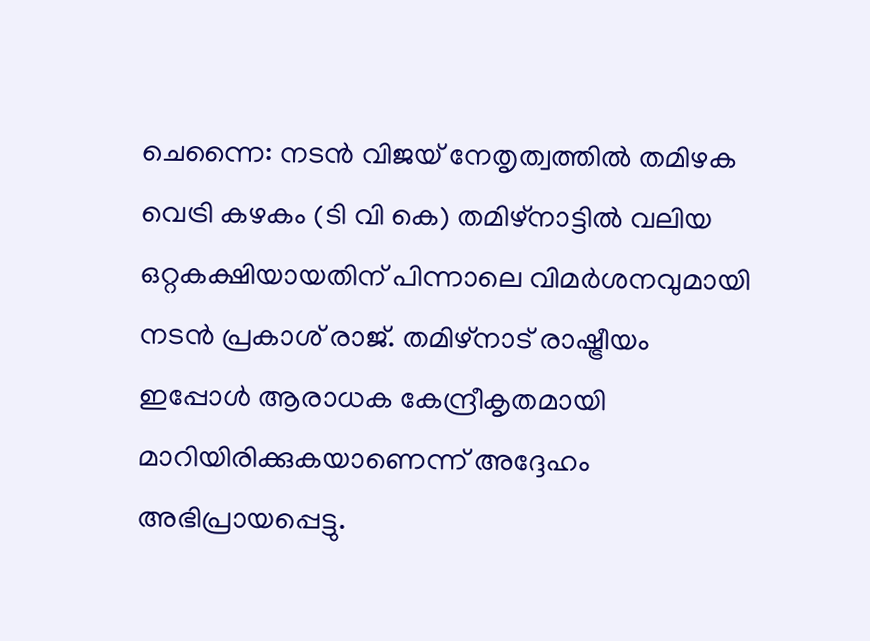ചെന്നൈ: നടൻ വിജയ് നേതൃത്വത്തിൽ തമിഴക വെട്രി കഴകം (ടി വി കെ) തമിഴ്നാട്ടിൽ വലിയ ഒറ്റകക്ഷിയായതിന് പിന്നാലെ വിമർശനവുമായി നടൻ പ്രകാശ് രാജ്. തമിഴ്നാട് രാഷ്ട്രീയം ഇപ്പോൾ ആരാധക കേന്ദ്രീകൃതമായി മാറിയിരിക്കുകയാണെന്ന് അദ്ദേഹം അഭിപ്രായപ്പെട്ടു.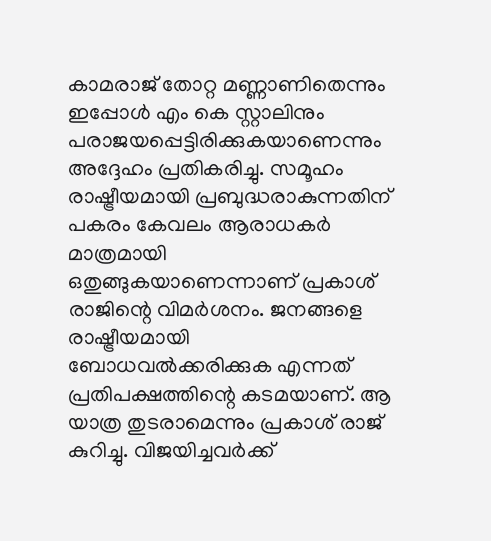കാമരാജ് തോറ്റ മണ്ണാണിതെന്നും ഇപ്പോൾ എം കെ സ്റ്റാലിനും പരാജയപ്പെട്ടിരിക്കുകയാണെന്നും അദ്ദേഹം പ്രതികരിച്ചു. സമൂഹം രാഷ്ട്രീയമായി പ്രബുദ്ധരാകുന്നതിന് പകരം കേവലം ആരാധകർ മാത്രമായി ഒതുങ്ങുകയാണെന്നാണ് പ്രകാശ് രാജിന്റെ വിമർശനം. ജനങ്ങളെ രാഷ്ട്രീയമായി ബോധവൽക്കരിക്കുക എന്നത് പ്രതിപക്ഷത്തിന്റെ കടമയാണ്. ആ യാത്ര തുടരാമെന്നും പ്രകാശ് രാജ് കുറിച്ചു. വിജയിച്ചവർക്ക്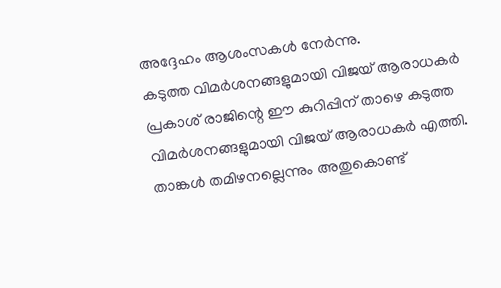അദ്ദേഹം ആശംസകൾ നേർന്നു.
കടുത്ത വിമർശനങ്ങളുമായി വിജയ് ആരാധകർ
പ്രകാശ് രാജിന്റെ ഈ കുറിപ്പിന് താഴെ കടുത്ത വിമർശനങ്ങളുമായി വിജയ് ആരാധകർ എത്തി. താങ്കൾ തമിഴനല്ലെന്നും അതുകൊണ്ട്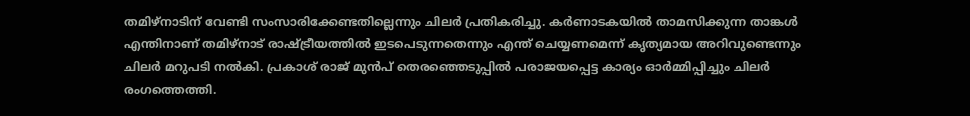തമിഴ്നാടിന് വേണ്ടി സംസാരിക്കേണ്ടതില്ലെന്നും ചിലർ പ്രതികരിച്ചു. കർണാടകയിൽ താമസിക്കുന്ന താങ്കൾ എന്തിനാണ് തമിഴ്നാട് രാഷ്ട്രീയത്തിൽ ഇടപെടുന്നതെന്നും എന്ത് ചെയ്യണമെന്ന് കൃത്യമായ അറിവുണ്ടെന്നും ചിലർ മറുപടി നൽകി. പ്രകാശ് രാജ് മുൻപ് തെരഞ്ഞെടുപ്പിൽ പരാജയപ്പെട്ട കാര്യം ഓർമ്മിപ്പിച്ചും ചിലർ രംഗത്തെത്തി.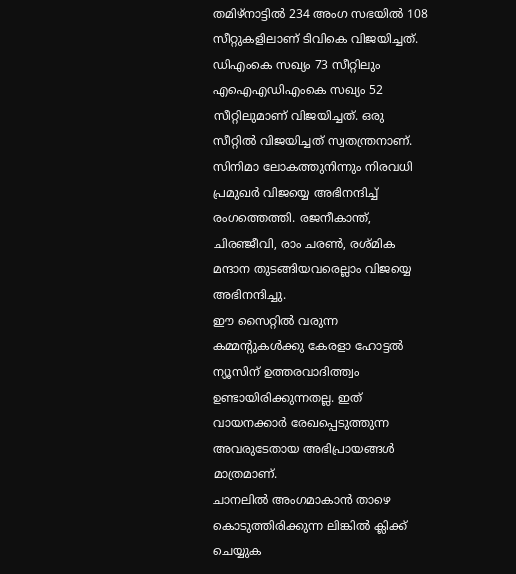തമിഴ്നാട്ടിൽ 234 അംഗ സഭയിൽ 108 സീറ്റുകളിലാണ് ടിവികെ വിജയിച്ചത്. ഡിഎംകെ സഖ്യം 73 സീറ്റിലും എഐഎഡിഎംകെ സഖ്യം 52 സീറ്റിലുമാണ് വിജയിച്ചത്. ഒരു സീറ്റിൽ വിജയിച്ചത് സ്വതന്ത്രനാണ്. സിനിമാ ലോകത്തുനിന്നും നിരവധി പ്രമുഖർ വിജയ്യെ അഭിനന്ദിച്ച് രംഗത്തെത്തി. രജനീകാന്ത്, ചിരഞ്ജീവി, രാം ചരൺ, രശ്മിക മന്ദാന തുടങ്ങിയവരെല്ലാം വിജയ്യെ അഭിനന്ദിച്ചു.
ഈ സൈറ്റിൽ വരുന്ന കമ്മന്റുകൾക്കു കേരളാ ഹോട്ടൽ ന്യൂസിന് ഉത്തരവാദിത്ത്വം ഉണ്ടായിരിക്കുന്നതല്ല. ഇത് വായനക്കാർ രേഖപ്പെടുത്തുന്ന അവരുടേതായ അഭിപ്രായങ്ങൾ മാത്രമാണ്.
ചാനലിൽ അംഗമാകാൻ താഴെ കൊടുത്തിരിക്കുന്ന ലിങ്കിൽ ക്ലിക്ക് ചെയ്യുക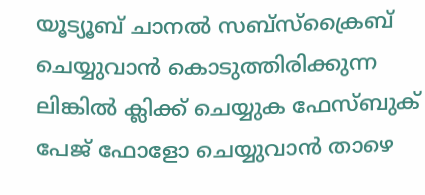യൂട്യൂബ് ചാനൽ സബ്സ്ക്രൈബ് ചെയ്യുവാൻ കൊടുത്തിരിക്കുന്ന ലിങ്കിൽ ക്ലിക്ക് ചെയ്യുക ഫേസ്ബുക് പേജ് ഫോളോ ചെയ്യുവാൻ താഴെ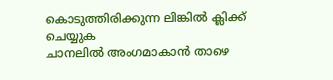കൊടുത്തിരിക്കുന്ന ലിങ്കിൽ ക്ലിക്ക് ചെയ്യുക
ചാനലിൽ അംഗമാകാൻ താഴെ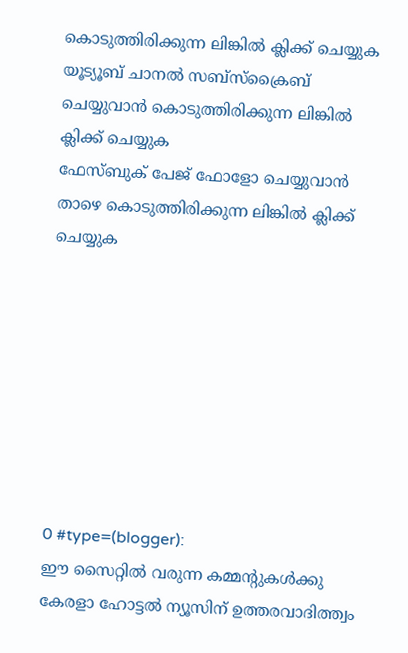കൊടുത്തിരിക്കുന്ന ലിങ്കിൽ ക്ലിക്ക് ചെയ്യുക
യൂട്യൂബ് ചാനൽ സബ്സ്ക്രൈബ് ചെയ്യുവാൻ കൊടുത്തിരിക്കുന്ന ലിങ്കിൽ ക്ലിക്ക് ചെയ്യുക
ഫേസ്ബുക് പേജ് ഫോളോ ചെയ്യുവാൻ താഴെ കൊടുത്തിരിക്കുന്ന ലിങ്കിൽ ക്ലിക്ക് ചെയ്യുക








0 #type=(blogger):
ഈ സൈറ്റിൽ വരുന്ന കമ്മന്റുകൾക്കു കേരളാ ഹോട്ടൽ ന്യൂസിന് ഉത്തരവാദിത്ത്വം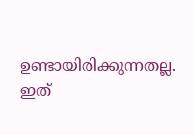ഉണ്ടായിരിക്കുന്നതല്ല. ഇത്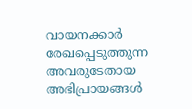വായനക്കാർ രേഖപ്പെടുത്തുന്ന അവരുടേതായ അഭിപ്രായങ്ങൾ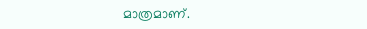മാത്രമാണ്.